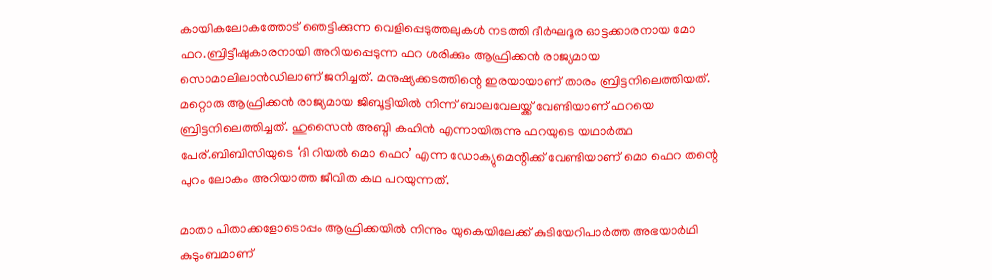കായികലോകത്തോട് ഞെട്ടിക്കുന്ന വെളിപ്പെടുത്തലുകൾ നടത്തി ദീര്‍ഘദൂര ഓട്ടക്കാരനായ മോ ഫറ.ബ്രിട്ടീഷുകാരനായി അറിയപ്പെടുന്ന ഫറ ശരിക്കും ആഫ്രിക്കന്‍ രാജ്യമായ സൊമാലിലാന്‍ഡിലാണ് ജനിച്ചത്. മനുഷ്യക്കടത്തിന്റെ ഇരയായാണ് താരം ബ്രിട്ടനിലെത്തിയത്. മറ്റൊരു ആഫ്രിക്കന്‍ രാജ്യമായ ജിബൂട്ടിയില്‍ നിന്ന് ബാലവേലയ്ക്ക് വേണ്ടിയാണ് ഫറയെ ബ്രിട്ടനിലെത്തിച്ചത്. ഹുസൈന്‍ അബ്ദി കഹിന്‍ എന്നായിരുന്നു ഫറയുടെ യഥാര്‍ത്ഥ പേര്.ബിബിസിയുടെ ‘ദി റിയല്‍ മൊ ഫെറ’ എന്ന ഡോക്യുമെന്റിക്ക് വേണ്ടിയാണ് മൊ ഫെറ തന്റെ പുറം ലോകം അറിയാത്ത ജീവിത കഥ പറയുന്നത്.

മാതാ പിതാക്കളോടൊപ്പം ആഫ്രിക്കയില്‍ നിന്നും യുകെയിലേക്ക് കുടിയേറിപാര്‍ത്ത അഭയാര്‍ഥി കുടുംബമാണ്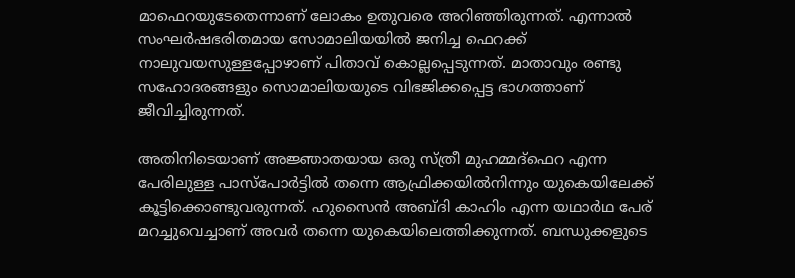മാഫെറയുടേതെന്നാണ് ലോകം ഉതുവരെ അറിഞ്ഞിരുന്നത്. എന്നാല്‍ സംഘര്‍ഷഭരിതമായ സോമാലിയയില്‍ ജനിച്ച ഫെറക്ക് നാലുവയസുള്ളപ്പോഴാണ് പിതാവ് കൊല്ലപ്പെടുന്നത്. മാതാവും രണ്ടു സഹോദരങ്ങളും സൊമാലിയയുടെ വിഭജിക്കപ്പെട്ട ഭാഗത്താണ് ജീവിച്ചിരുന്നത്.

അതിനിടെയാണ് അജ്ഞാതയായ ഒരു സ്ത്രീ മുഹമ്മദ്ഫെറ എന്ന പേരിലുള്ള പാസ്പോര്‍ട്ടില്‍ തന്നെ ആഫ്രിക്കയില്‍നിന്നും യുകെയിലേക്ക് കൂട്ടിക്കൊണ്ടുവരുന്നത്. ഹുസൈന്‍ അബ്ദി കാഹിം എന്ന യഥാര്‍ഥ പേര് മറച്ചുവെച്ചാണ് അവര്‍ തന്നെ യുകെയിലെത്തിക്കുന്നത്. ബന്ധുക്കളുടെ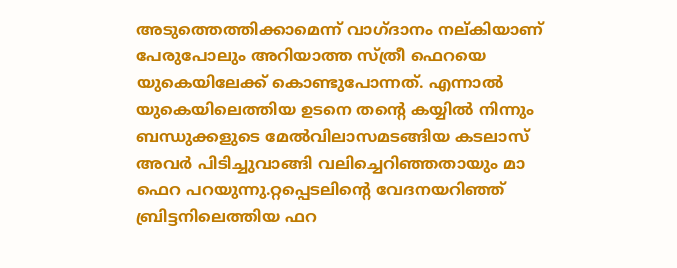അടുത്തെത്തിക്കാമെന്ന് വാഗ്ദാനം നല്കിയാണ് പേരുപോലും അറിയാത്ത സ്ത്രീ ഫെറയെ യുകെയിലേക്ക് കൊണ്ടുപോന്നത്. എന്നാല്‍ യുകെയിലെത്തിയ ഉടനെ തന്റെ കയ്യില്‍ നിന്നും ബന്ധുക്കളുടെ മേല്‍വിലാസമടങ്ങിയ കടലാസ് അവര്‍ പിടിച്ചുവാങ്ങി വലിച്ചെറിഞ്ഞതായും മാ ഫെറ പറയുന്നു.റ്റപ്പെടലിന്റെ വേദനയറിഞ്ഞ് ബ്രിട്ടനിലെത്തിയ ഫറ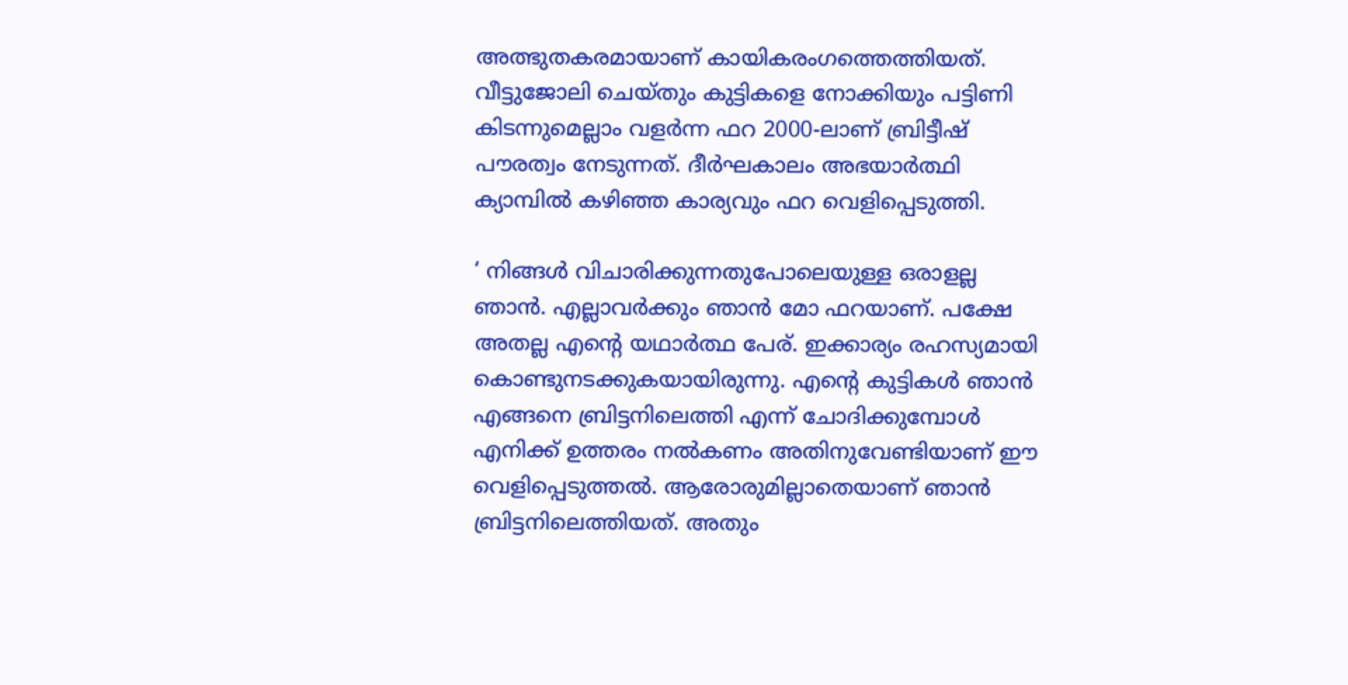അത്ഭുതകരമായാണ് കായികരംഗത്തെത്തിയത്. വീട്ടുജോലി ചെയ്തും കുട്ടികളെ നോക്കിയും പട്ടിണി കിടന്നുമെല്ലാം വളര്‍ന്ന ഫറ 2000-ലാണ് ബ്രിട്ടീഷ് പൗരത്വം നേടുന്നത്. ദീര്‍ഘകാലം അഭയാര്‍ത്ഥി ക്യാമ്പില്‍ കഴിഞ്ഞ കാര്യവും ഫറ വെളിപ്പെടുത്തി.

‘ നിങ്ങള്‍ വിചാരിക്കുന്നതുപോലെയുള്ള ഒരാളല്ല ഞാന്‍. എല്ലാവര്‍ക്കും ഞാന്‍ മോ ഫറയാണ്. പക്ഷേ അതല്ല എന്റെ യഥാര്‍ത്ഥ പേര്. ഇക്കാര്യം രഹസ്യമായി കൊണ്ടുനടക്കുകയായിരുന്നു. എന്റെ കുട്ടികള്‍ ഞാന്‍ എങ്ങനെ ബ്രിട്ടനിലെത്തി എന്ന് ചോദിക്കുമ്പോള്‍ എനിക്ക് ഉത്തരം നല്‍കണം അതിനുവേണ്ടിയാണ് ഈ വെളിപ്പെടുത്തല്‍. ആരോരുമില്ലാതെയാണ് ഞാന്‍ ബ്രിട്ടനിലെത്തിയത്. അതും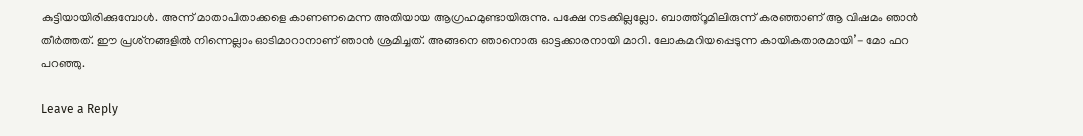കുട്ടിയായിരിക്കുമ്പോള്‍. അന്ന് മാതാപിതാക്കളെ കാണണമെന്ന അതിയായ ആഗ്രഹമുണ്ടായിരുന്നു. പക്ഷേ നടക്കില്ലല്ലോ. ബാത്ത്‌റൂമിലിരുന്ന് കരഞ്ഞാണ് ആ വിഷമം ഞാന്‍ തീര്‍ത്തത്. ഈ പ്രശ്‌നങ്ങളില്‍ നിന്നെല്ലാം ഓടിമാറാനാണ് ഞാന്‍ ശ്രമിച്ചത്. അങ്ങനെ ഞാനൊരു ഓട്ടക്കാരനായി മാറി. ലോകമറിയപ്പെടുന്ന കായികതാരമായി’- മോ ഫറ പറഞ്ഞു.

Leave a Reply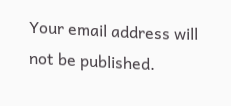Your email address will not be published.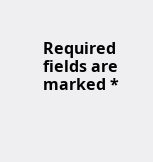Required fields are marked *